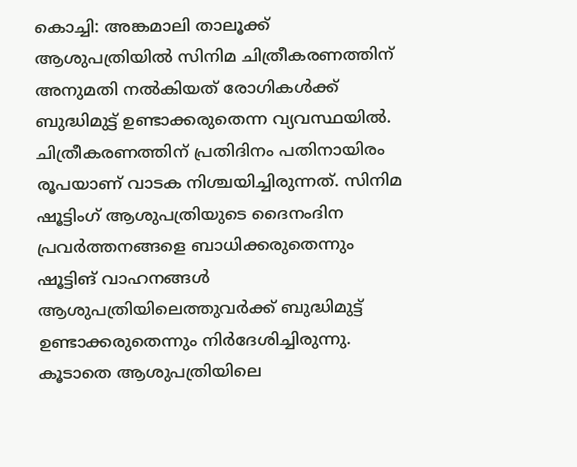കൊച്ചി: അങ്കമാലി താലൂക്ക് ആശുപത്രിയിൽ സിനിമ ചിത്രീകരണത്തിന് അനുമതി നൽകിയത് രോഗികൾക്ക് ബുദ്ധിമുട്ട് ഉണ്ടാക്കരുതെന്ന വ്യവസ്ഥയിൽ. ചിത്രീകരണത്തിന് പ്രതിദിനം പതിനായിരം രൂപയാണ് വാടക നിശ്ചയിച്ചിരുന്നത്. സിനിമ ഷൂട്ടിംഗ് ആശുപത്രിയുടെ ദൈനംദിന പ്രവർത്തനങ്ങളെ ബാധിക്കരുതെന്നും ഷൂട്ടിങ് വാഹനങ്ങൾ ആശുപത്രിയിലെത്തുവർക്ക് ബുദ്ധിമുട്ട് ഉണ്ടാക്കരുതെന്നും നിർദേശിച്ചിരുന്നു. കൂടാതെ ആശുപത്രിയിലെ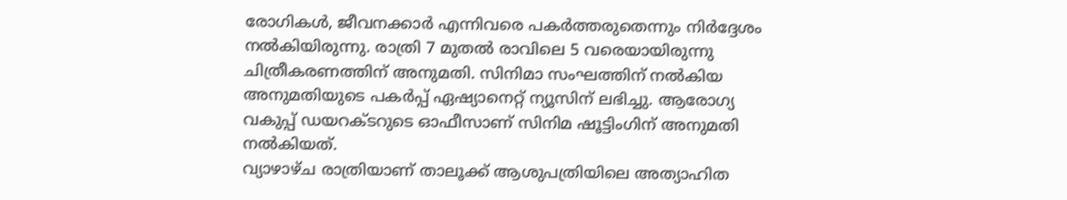രോഗികൾ, ജീവനക്കാർ എന്നിവരെ പകർത്തരുതെന്നും നിർദ്ദേശം നൽകിയിരുന്നു. രാത്രി 7 മുതൽ രാവിലെ 5 വരെയായിരുന്നു ചിത്രീകരണത്തിന് അനുമതി. സിനിമാ സംഘത്തിന് നൽകിയ അനുമതിയുടെ പകർപ്പ് ഏഷ്യാനെറ്റ് ന്യൂസിന് ലഭിച്ചു. ആരോഗ്യ വകുപ്പ് ഡയറക്ടറുടെ ഓഫീസാണ് സിനിമ ഷൂട്ടിംഗിന് അനുമതി നൽകിയത്.
വ്യാഴാഴ്ച രാത്രിയാണ് താലൂക്ക് ആശുപത്രിയിലെ അത്യാഹിത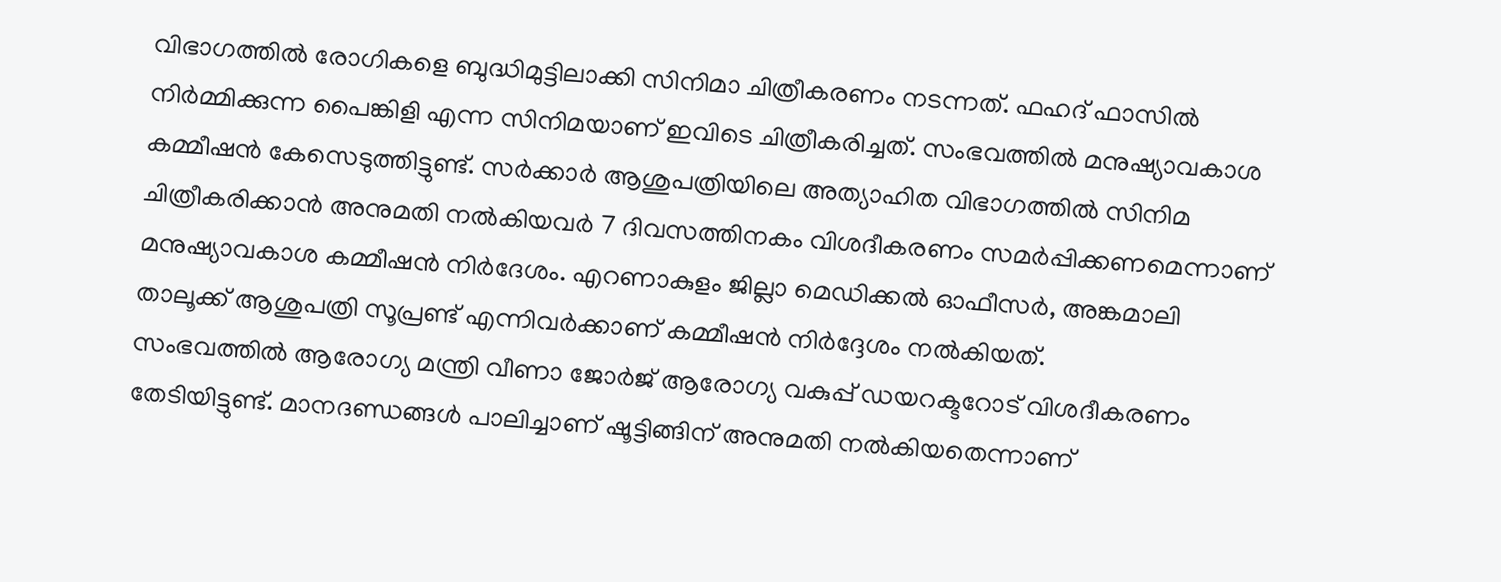വിഭാഗത്തിൽ രോഗികളെ ബുദ്ധിമുട്ടിലാക്കി സിനിമാ ചിത്രീകരണം നടന്നത്. ഫഹദ് ഫാസിൽ നിർമ്മിക്കുന്ന പൈങ്കിളി എന്ന സിനിമയാണ് ഇവിടെ ചിത്രീകരിച്ചത്. സംഭവത്തിൽ മനുഷ്യാവകാശ കമ്മീഷൻ കേസെടുത്തിട്ടുണ്ട്. സർക്കാർ ആശുപത്രിയിലെ അത്യാഹിത വിഭാഗത്തിൽ സിനിമ ചിത്രീകരിക്കാൻ അനുമതി നൽകിയവർ 7 ദിവസത്തിനകം വിശദീകരണം സമർപ്പിക്കണമെന്നാണ് മനുഷ്യാവകാശ കമ്മീഷൻ നിർദേശം. എറണാകുളം ജില്ലാ മെഡിക്കൽ ഓഫീസർ, അങ്കമാലി താലൂക്ക് ആശുപത്രി സൂപ്രണ്ട് എന്നിവർക്കാണ് കമ്മീഷൻ നിർദ്ദേശം നൽകിയത്.
സംഭവത്തിൽ ആരോഗ്യ മന്ത്രി വീണാ ജോർജ് ആരോഗ്യ വകുപ്പ് ഡയറക്ടറോട് വിശദീകരണം തേടിയിട്ടുണ്ട്. മാനദണ്ഡങ്ങൾ പാലിച്ചാണ് ഷൂട്ടിങ്ങിന് അനുമതി നൽകിയതെന്നാണ്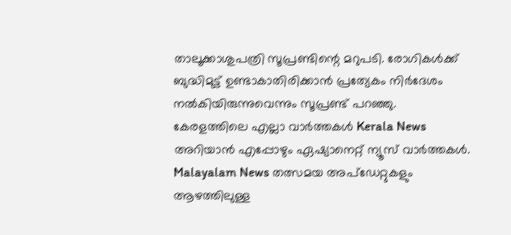താലൂക്കാശുപത്രി സൂപ്രണ്ടിന്റെ മറുപടി. രോഗികൾക്ക് ബുദ്ധിമുട്ട് ഉണ്ടാകാതിരിക്കാൻ പ്രത്യേകം നിർദേശം നൽകിയിരുന്നുവെന്നും സൂപ്രണ്ട് പറഞ്ഞു.
കേരളത്തിലെ എല്ലാ വാർത്തകൾ Kerala News അറിയാൻ എപ്പോഴും ഏഷ്യാനെറ്റ് ന്യൂസ് വാർത്തകൾ. Malayalam News തത്സമയ അപ്ഡേറ്റുകളും ആഴത്തിലുള്ള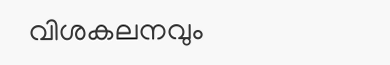വിശകലനവും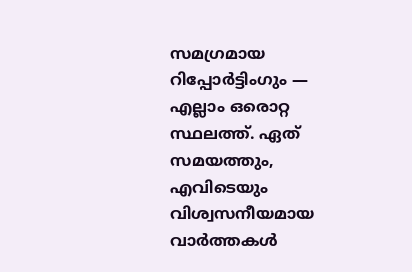സമഗ്രമായ റിപ്പോർട്ടിംഗും — എല്ലാം ഒരൊറ്റ സ്ഥലത്ത്. ഏത് സമയത്തും, എവിടെയും വിശ്വസനീയമായ വാർത്തകൾ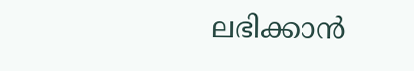ലഭിക്കാൻ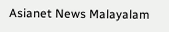Asianet News Malayalam